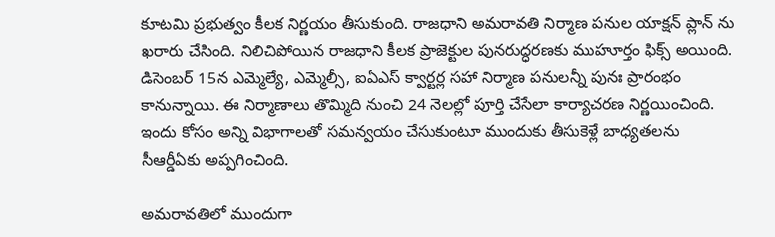కూటమి ప్రభుత్వం కీలక నిర్ణయం తీసుకుంది. రాజధాని అమరావతి నిర్మాణ పనుల యాక్షన్ ప్లాన్ ను ఖరారు చేసింది. నిలిచిపోయిన రాజధాని కీలక ప్రాజెక్టుల పునరుద్ధరణకు ముహూర్తం ఫిక్స్ అయింది. డిసెంబర్ 15న ఎమ్మెల్యే, ఎమ్మెల్సీ, ఐఏఎస్‌ క్వార్టర్ల సహా నిర్మాణ పనులన్నీ పునః ప్రారంభం కానున్నాయి. ఈ నిర్మాణాలు తొమ్మిది నుంచి 24 నెలల్లో పూర్తి చేసేలా కార్యాచరణ నిర్ణయించింది. ఇందు కోసం అన్ని విభాగాలతో సమన్వయం చేసుకుంటూ ముందుకు తీసుకెళ్లే బాధ్యతలను సీఆర్డీఏకు అప్పగించింది.

అమరావతిలో ముందుగా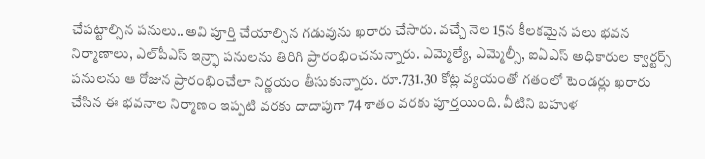చేపట్టాల్సిన పనులు..అవి పూర్తి చేయాల్సిన గడువును ఖరారు చేసారు. వచ్చే నెల 15న కీలకమైన పలు భవన నిర్మాణాలు, ఎల్‌పీఎస్‌ ఇన్ర్ఫా పనులను తిరిగి ప్రారంభించనున్నారు. ఎమ్మెల్యే, ఎమ్మెల్సీ, ఐఏఎస్‌ అధికారుల క్వార్టర్స్‌ పనులను ఆ రోజున ప్రారంభించేలా నిర్ణయం తీసుకున్నారు. రూ.731.30 కోట్ల వ్యయంతో గతంలో టెండర్లు ఖరారు చేసిన ఈ భవనాల నిర్మాణం ఇప్పటి వరకు దాదాపుగా 74 శాతం వరకు పూర్తయింది. వీటిని బహుళ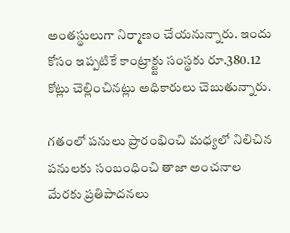అంతస్థులుగా నిర్మాణం చేయనున్నారు. ఇందు కోసం ఇప్పటికే కాంట్రాక్ట్టు సంస్థకు రూ.380.12 కోట్లు చెల్లించినట్లు అధికారులు చెబుతున్నారు.

గతంలో పనులు ప్రారంభించి మధ్యలో నిలిచిన పనులకు సంబంధించి తాజా అంచనాల మేరకు ప్రతిపాదనలు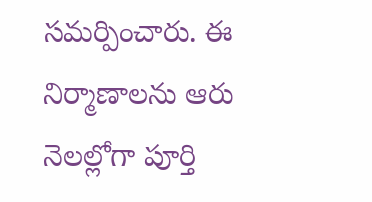సమర్పించారు. ఈ నిర్మాణాలను ఆరు నెలల్లోగా పూర్తి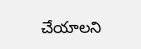చేయాలని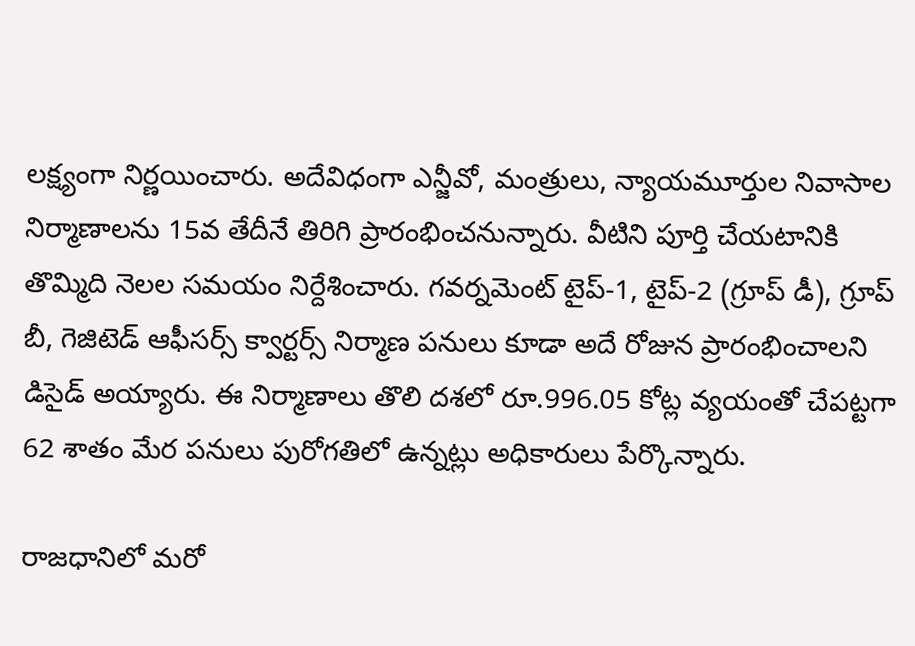లక్ష్యంగా నిర్ణయించారు. అదేవిధంగా ఎన్జీవో, మంత్రులు, న్యాయమూర్తుల నివాసాల నిర్మాణాలను 15వ తేదీనే తిరిగి ప్రారంభించనున్నారు. వీటిని పూర్తి చేయటానికి తొమ్మిది నెలల సమయం నిర్దేశించారు. గవర్నమెంట్‌ టైప్‌-1, టైప్‌-2 (గ్రూప్‌ డీ), గ్రూప్‌ బీ, గెజిటెడ్‌ ఆఫీసర్స్‌ క్వార్టర్స్‌ నిర్మాణ పనులు కూడా అదే రోజున ప్రారంభించాలని డిసైడ్ అయ్యారు. ఈ నిర్మాణాలు తొలి దశలో రూ.996.05 కోట్ల వ్యయంతో చేపట్టగా 62 శాతం మేర పనులు పురోగతిలో ఉన్నట్లు అధికారులు పేర్కొన్నారు.

రాజధానిలో మరో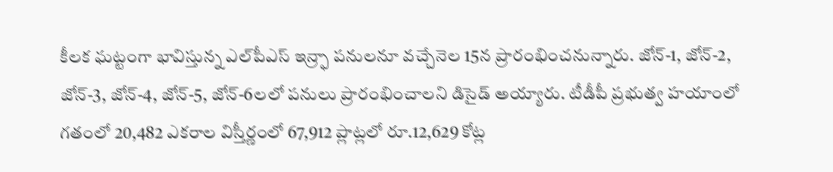కీలక ఘట్టంగా భావిస్తున్న ఎల్‌పీఎస్‌ ఇన్ర్ఫా పనులనూ వచ్చేనెల 15న ప్రారంభించనున్నారు. జోన్‌-1, జోన్‌-2, జోన్‌-3, జోన్‌-4, జోన్‌-5, జోన్‌-6లలో పనులు ప్రారంభించాలని డిసైడ్ అయ్యారు. టీడీపీ ప్రభుత్వ హయాంలో గతంలో 20,482 ఎకరాల విస్తీర్ణంలో 67,912 ప్లాట్లలో రూ.12,629 కోట్ల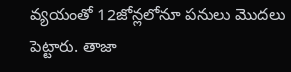వ్యయంతో 12జోన్లలోనూ పనులు మొదలు పెట్టారు. తాజా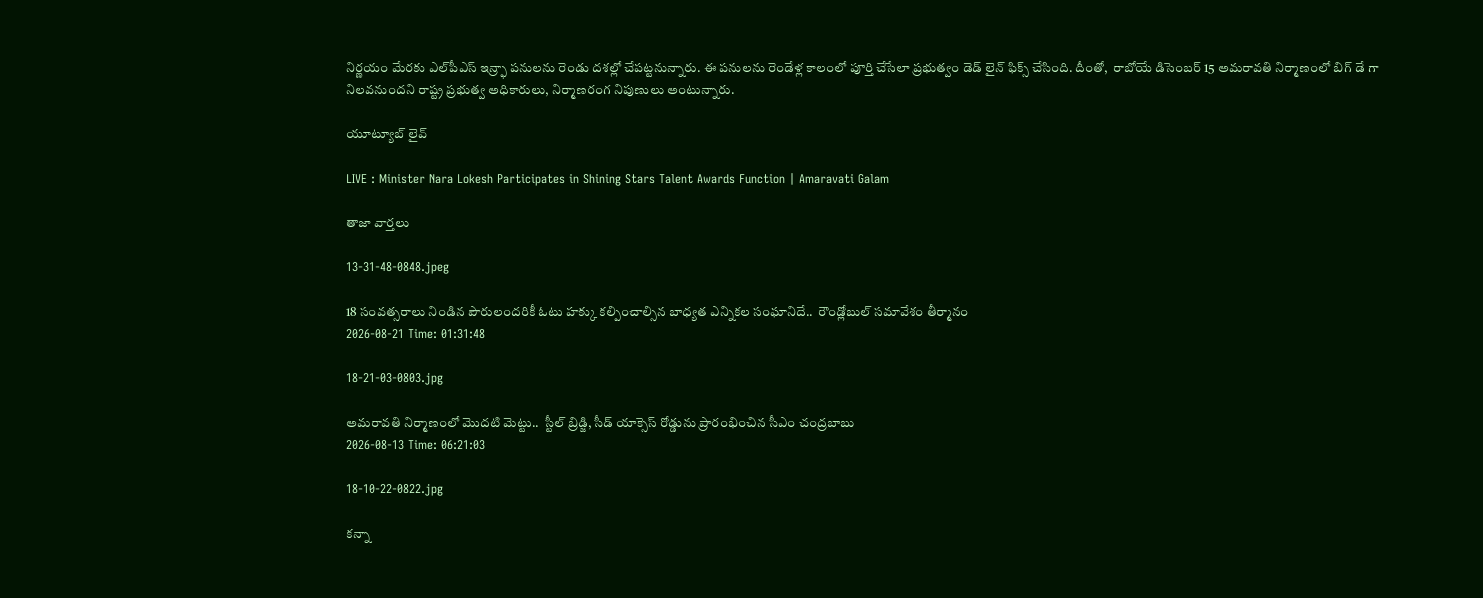నిర్ణయం మేరకు ఎల్‌పీఎస్‌ ఇన్ర్ఫా పనులను రెండు దశల్లో చేపట్టనున్నారు. ఈ పనులను రెండేళ్ల కాలంలో పూర్తి చేసేలా ప్రభుత్వం డెడ్ లైన్ ఫిక్స్ చేసింది. దీంతో,  రాబోయే డిసెంబర్ 15 అమరావతి నిర్మాణంలో బిగ్ డే గా నిలవనుందని రాష్ట్ర ప్రభుత్వ అధికారులు, నిర్మాణరంగ నిపుణులు అంటున్నారు.

యూట్యూబ్ లైవ్

LIVE : Minister Nara Lokesh Participates in Shining Stars Talent Awards Function | Amaravati Galam

తాజా వార్తలు

13-31-48-0848.jpeg

18 సంవత్సరాలు నిండిన పౌరులందరికీ ఓటు హక్కు కల్పించాల్సిన బాధ్యత ఎన్నికల సంఘానిదే..  రౌండ్లోబుల్ సమావేశం తీర్మానం
2026-08-21 Time: 01:31:48

18-21-03-0803.jpg

అమరావతి నిర్మాణంలో మొదటి మెట్టు..  స్టీల్ బ్రిడ్జి, సీడ్ యాక్సెస్ రోడ్డును ప్రారంభించిన సీఎం చంద్రబాబు
2026-08-13 Time: 06:21:03

18-10-22-0822.jpg

కన్నా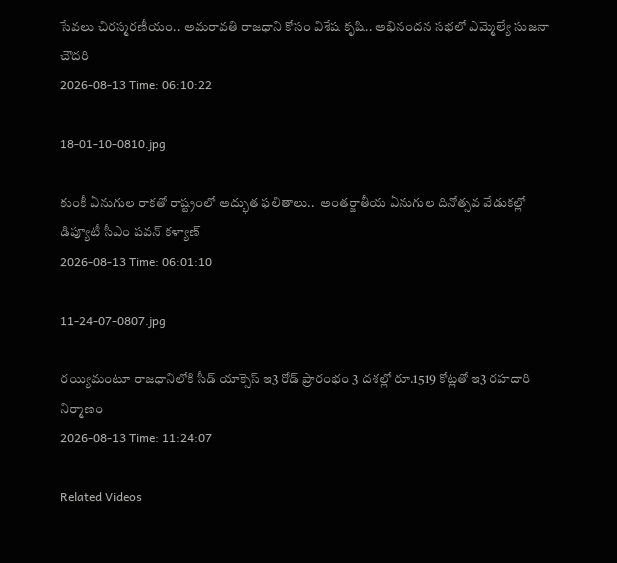సేవలు చిరస్మరణీయం.. అమరావతి రాజధాని కోసం విశేష కృషి.. అభినందన సభలో ఎమ్మెల్యే సుజనా చౌదరి
2026-08-13 Time: 06:10:22

18-01-10-0810.jpg

కుంకీ ఏనుగుల రాకతో రాష్ట్రంలో అద్భుత ఫలితాలు..  అంతర్జాతీయ ఏనుగుల దినోత్సవ వేడుకల్లో డిప్యూటీ సీఎం పవన్ కళ్యాణ్
2026-08-13 Time: 06:01:10

11-24-07-0807.jpg

రయ్యిమంటూ రాజధానిలోకి సీడ్‌ యాక్సెస్‌ ఇ3 రోడ్‌ ప్రారంభం 3 దశల్లో రూ.1519 కోట్లతో ఇ3 రహదారి నిర్మాణం
2026-08-13 Time: 11:24:07

Related Videos